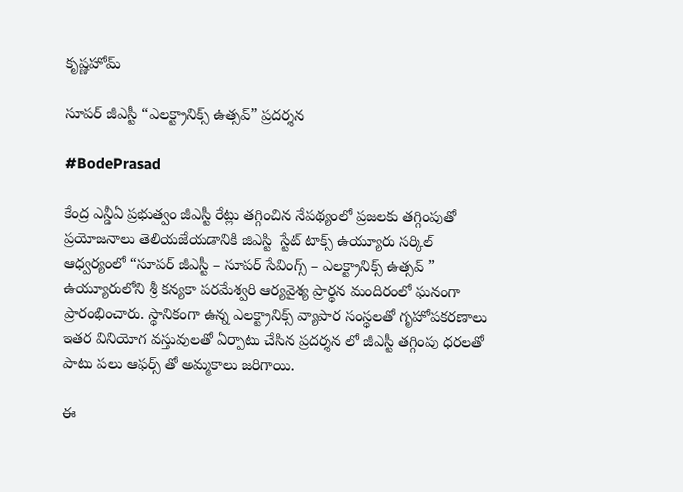కృష్ణహోమ్

సూపర్ జీఎస్టీ “ఎలక్ట్రానిక్స్ ఉత్సవ్” ప్రదర్శన

#BodePrasad

కేంద్ర ఎన్డీఏ ప్రభుత్వం జీఎస్టీ రేట్లు తగ్గించిన నేపథ్యంలో ప్రజలకు తగ్గింపుతో ప్రయోజనాలు తెలియజేయడానికి జిఎస్టి  స్టేట్ టాక్స్ ఉయ్యూరు సర్కిల్ ఆధ్వర్యంలో “సూపర్ జీఎస్టీ – సూపర్ సేవింగ్స్ – ఎలక్ట్రానిక్స్ ఉత్సవ్ ” ఉయ్యూరులోని శ్రీ కన్యకా పరమేశ్వరి ఆర్యవైశ్య ప్రార్థన మందిరంలో ఘనంగా ప్రారంభించారు. స్థానికంగా ఉన్న ఎలక్ట్రానిక్స్ వ్యాపార సంస్థలతో గృహోపకరణాలు ఇతర వినియోగ వస్తువులతో ఏర్పాటు చేసిన ప్రదర్శన లో జీఎస్టీ తగ్గింపు ధరలతో పాటు పలు ఆఫర్స్ తో అమ్మకాలు జరిగాయి.

ఈ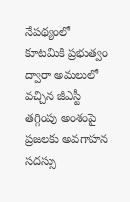నేపథ్యంలో కూటమికి ప్రభుత్వం ద్వారా అమలులో వచ్చిన జీఎస్టీ తగ్గింపు అంశంపై ప్రజలకు అవగాహన సదస్సు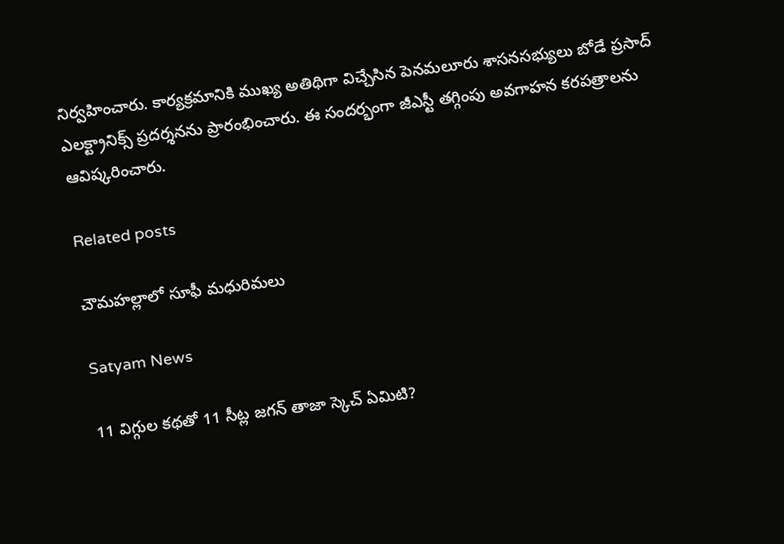నిర్వహించారు. కార్యక్రమానికి ముఖ్య అతిథిగా విచ్చేసిన పెనమలూరు శాసనసభ్యులు బోడే ప్రసాద్ ఎలక్ట్రానిక్స్ ప్రదర్శనను ప్రారంభించారు. ఈ సందర్భంగా జీఎస్టీ తగ్గింపు అవగాహన కరపత్రాలను ఆవిష్కరించారు.

Related posts

చౌమహల్లాలో సూఫీ మధురిమలు

Satyam News

11 విగ్గుల కథతో 11 సీట్ల జగన్ తాజా స్కెచ్ ఏమిటి?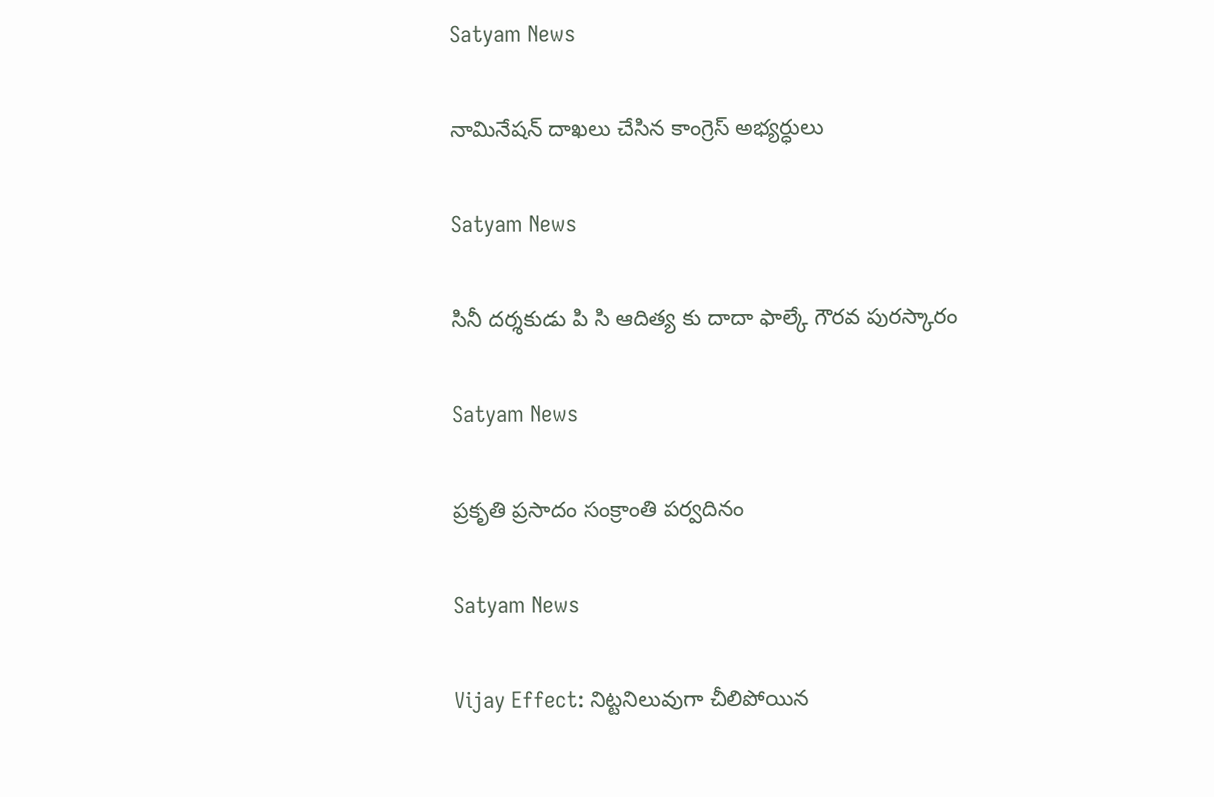Satyam News

నామినేషన్ దాఖలు చేసిన కాంగ్రెస్ అభ్యర్ధులు

Satyam News

సినీ దర్శకుడు పి సి ఆదిత్య కు దాదా ఫాల్కే గౌరవ పురస్కారం

Satyam News

ప్రకృతి ప్రసాదం సంక్రాంతి పర్వదినం

Satyam News

Vijay Effect: నిట్టనిలువుగా చీలిపోయిన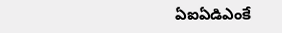ఏఐఏడిఎంకే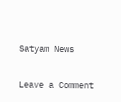Satyam News

Leave a Comment